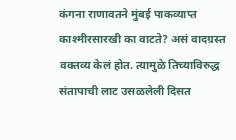कंगना राणावतने मुंबई पाकव्याप्त काश्मीरसारखी का वाटते? असं वादग्रस्त वक्तव्य केलं होत. त्यामुळे तिच्याविरुद्ध संतापाची लाट उसळलेली दिसत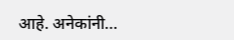आहे. अनेकांनी…